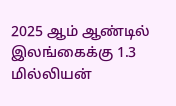2025 ஆம் ஆண்டில் இலங்கைக்கு 1.3 மில்லியன்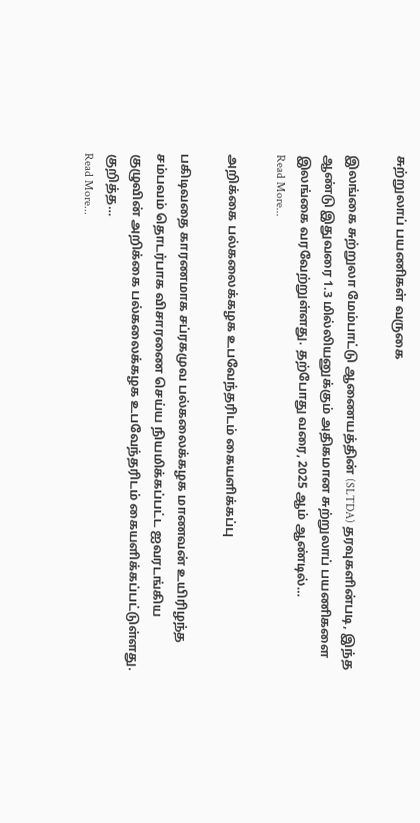சுற்றுலாப் பயணிகள் வருகை

இலங்கை சுற்றுலா மேம்பாட்டு ஆணையத்தின் (SLTDA) தரவுகளின்படி, இந்த ஆண்டு இதுவரை 1.3 மில்லியனுக்கும் அதிகமான சுற்றுலாப் பயணிகளை இலங்கை வரவேற்றுள்ளது. தற்போது வரை, 2025 ஆம் ஆண்டில்…
Read More...

அறிக்கை பல்கலைக்கழக உபவேந்தரிடம் கையளிக்கப்பு

பகிடிவதை காரணமாக சப்ரகமுவ பல்கலைக்கழக மாணவன் உயிரிழந்த சம்பவம் தொடர்பாக விசாரணை செய்ய நியமிக்கப்பட்ட ஐவரடங்கிய குழுவின் அறிக்கை பல்கலைக்கழக உபவேந்தரிடம் கையளிக்கப்பட்டுள்ளது. குறித்த…
Read More...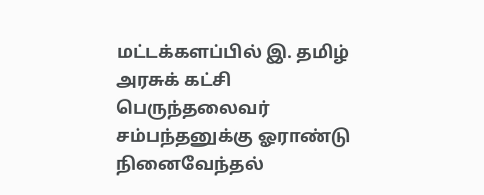மட்டக்களப்பில் இ. தமிழ் அரசுக் கட்சி பெருந்தலைவர் சம்பந்தனுக்கு ஓராண்டு நினைவேந்தல்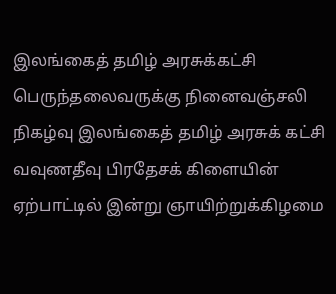இலங்கைத் தமிழ் அரசுக்கட்சி பெருந்தலைவருக்கு நினைவஞ்சலி நிகழ்வு இலங்கைத் தமிழ் அரசுக் கட்சி வவுணதீவு பிரதேசக் கிளையின் ஏற்பாட்டில் இன்று ஞாயிற்றுக்கிழமை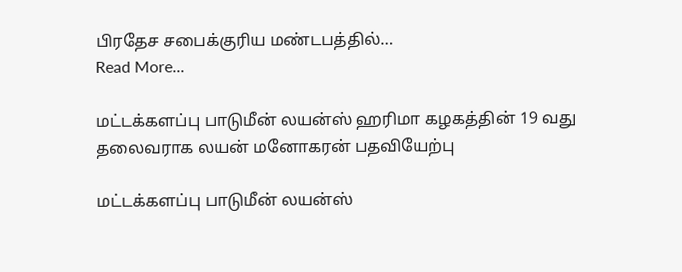பிரதேச சபைக்குரிய மண்டபத்தில்…
Read More...

மட்டக்களப்பு பாடுமீன் லயன்ஸ் ஹரிமா கழகத்தின் 19 வது தலைவராக லயன் மனோகரன் பதவியேற்பு

மட்டக்களப்பு பாடுமீன் லயன்ஸ்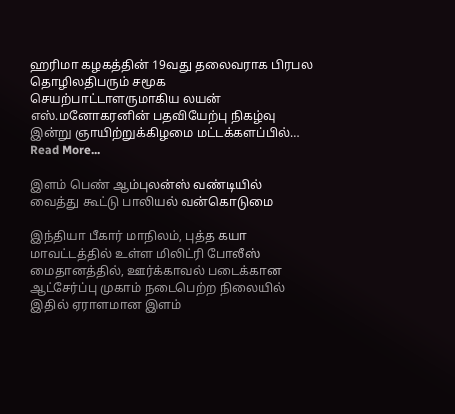ஹரிமா கழகத்தின் 19வது தலைவராக பிரபல தொழிலதிபரும் சமூக செயற்பாட்டாளருமாகிய லயன் எஸ்.மனோகரனின் பதவியேற்பு நிகழ்வு இன்று ஞாயிற்றுக்கிழமை மட்டக்களப்பில்…
Read More...

இளம் பெண் ஆம்புலன்ஸ் வண்டியில் வைத்து கூட்டு பாலியல் வன்கொடுமை

இந்தியா பீகார் மாநிலம், புத்த கயா மாவட்டத்தில் உள்ள மிலிட்ரி போலீஸ் மைதானத்தில், ஊர்க்காவல் படைக்கான ஆட்சேர்ப்பு முகாம் நடைபெற்ற நிலையில் இதில் ஏராளமான இளம்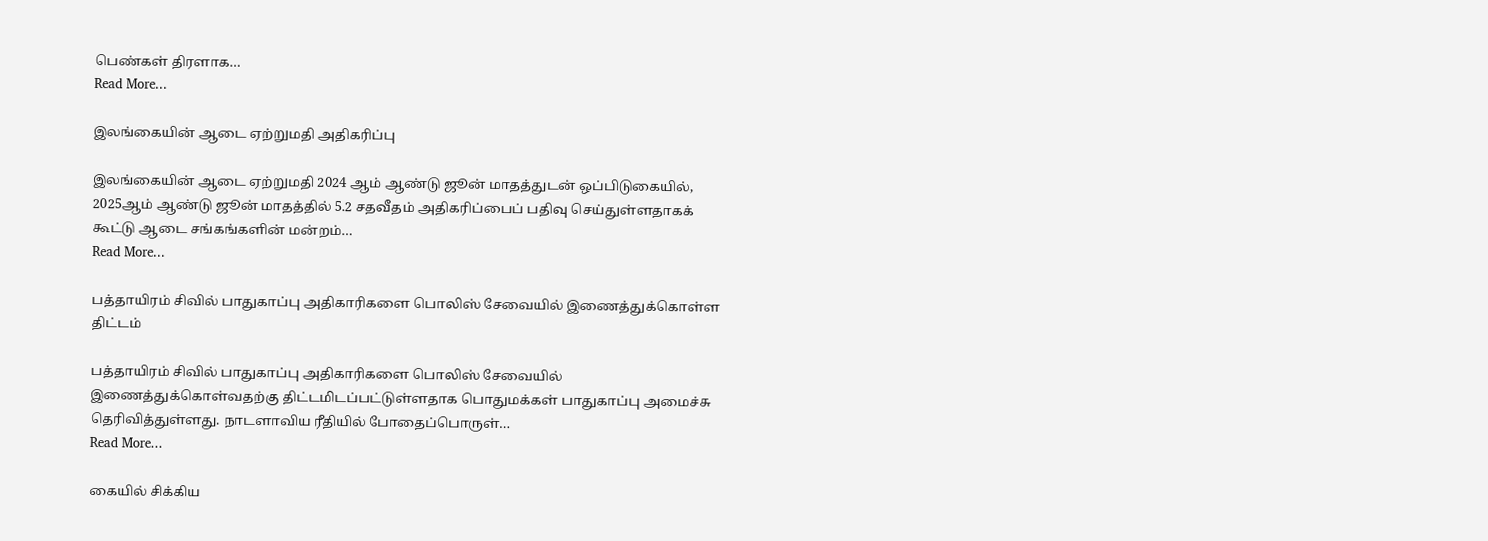பெண்கள் திரளாக…
Read More...

இலங்கையின் ஆடை ஏற்றுமதி அதிகரிப்பு

இலங்கையின் ஆடை ஏற்றுமதி 2024 ஆம் ஆண்டு ஜூன் மாதத்துடன் ஒப்பிடுகையில், 2025ஆம் ஆண்டு ஜூன் மாதத்தில் 5.2 சதவீதம் அதிகரிப்பைப் பதிவு செய்துள்ளதாகக் கூட்டு ஆடை சங்கங்களின் மன்றம்…
Read More...

பத்தாயிரம் சிவில் பாதுகாப்பு அதிகாரிகளை பொலிஸ் சேவையில் இணைத்துக்கொள்ள திட்டம்

பத்தாயிரம் சிவில் பாதுகாப்பு அதிகாரிகளை பொலிஸ் சேவையில் இணைத்துக்கொள்வதற்கு திட்டமிடப்பட்டுள்ளதாக பொதுமக்கள் பாதுகாப்பு அமைச்சு தெரிவித்துள்ளது. நாடளாவிய ரீதியில் போதைப்பொருள்…
Read More...

கையில் சிக்கிய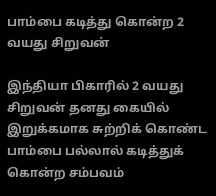பாம்பை கடித்து கொன்ற 2 வயது சிறுவன்

இந்தியா பிகாரில் 2 வயது சிறுவன் தனது கையில் இறுக்கமாக சுற்றிக் கொண்ட பாம்பை பல்லால் கடித்துக் கொன்ற சம்பவம்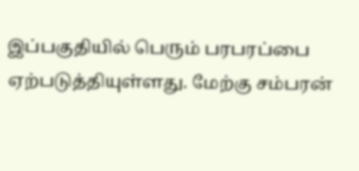இப்பகுதியில் பெரும் பரபரப்பை ஏற்படுத்தியுள்ளது. மேற்கு சம்பரன்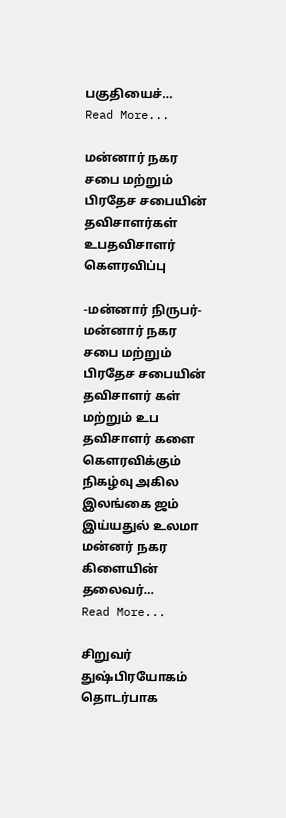பகுதியைச்…
Read More...

மன்னார் நகர சபை மற்றும் பிரதேச சபையின் தவிசாளர்கள் உபதவிசாளர் கௌரவிப்பு

-மன்னார் நிருபர்-  மன்னார் நகர சபை மற்றும் பிரதேச சபையின் தவிசாளர் கள் மற்றும் உப தவிசாளர் களை கௌரவிக்கும்  நிகழ்வு அகில இலங்கை ஜம் இய்யதுல் உலமா மன்னர் நகர கிளையின் தலைவர்…
Read More...

சிறுவர் துஷ்பிரயோகம் தொடர்பாக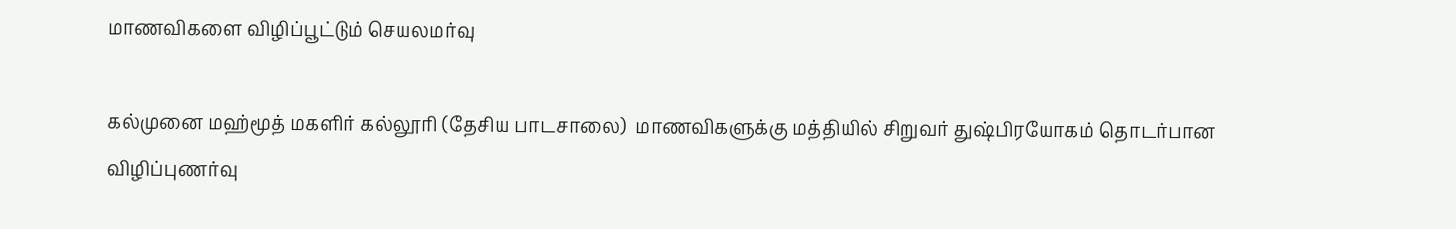மாணவிகளை விழிப்பூட்டும் செயலமர்வு

கல்முனை மஹ்மூத் மகளிர் கல்லூரி (தேசிய பாடசாலை)  மாணவிகளுக்கு மத்தியில் சிறுவர் துஷ்பிரயோகம் தொடர்பான விழிப்புணர்வு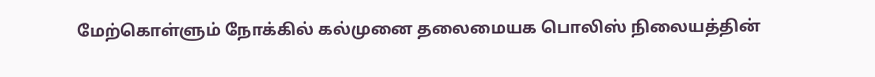மேற்கொள்ளும் நோக்கில் கல்முனை தலைமையக பொலிஸ் நிலையத்தின்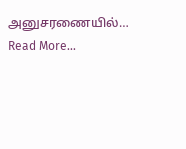அனுசரணையில்…
Read More...